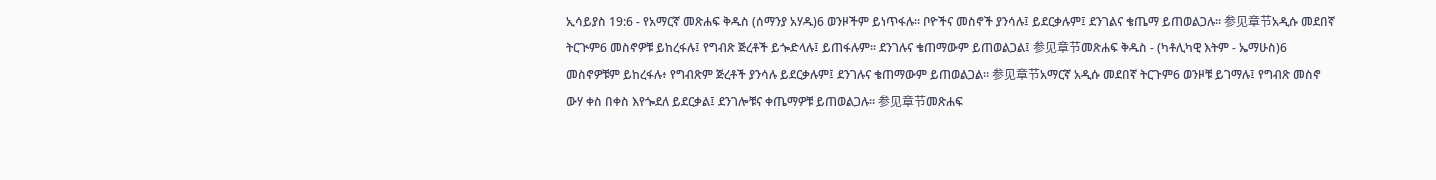ኢሳይያስ 19:6 - የአማርኛ መጽሐፍ ቅዱስ (ሰማንያ አሃዱ)6 ወንዞችም ይነጥፋሉ። ቦዮችና መስኖች ያንሳሉ፤ ይደርቃሉም፤ ደንገልና ቄጤማ ይጠወልጋሉ። 参见章节አዲሱ መደበኛ ትርጒም6 መስኖዎቹ ይከረፋሉ፤ የግብጽ ጅረቶች ይጐድላሉ፤ ይጠፋሉም። ደንገሉና ቄጠማውም ይጠወልጋል፤ 参见章节መጽሐፍ ቅዱስ - (ካቶሊካዊ እትም - ኤማሁስ)6 መስኖዎቹም ይከረፋሉ፥ የግብጽም ጅረቶች ያንሳሉ ይደርቃሉም፤ ደንገሉና ቄጠማውም ይጠወልጋል። 参见章节አማርኛ አዲሱ መደበኛ ትርጉም6 ወንዞቹ ይገማሉ፤ የግብጽ መስኖ ውሃ ቀስ በቀስ እየጐደለ ይደርቃል፤ ደንገሎቹና ቀጤማዎቹ ይጠወልጋሉ። 参见章节መጽሐፍ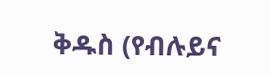ቅዱስ (የብሉይና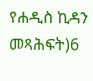የሐዲስ ኪዳን መጻሕፍት)6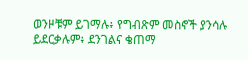ወንዞቹም ይገማሉ፥ የግብጽም መስኖች ያንሳሉ ይደርቃሉም፥ ደንገልና ቄጠማ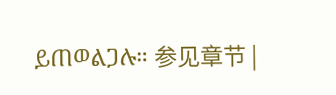ይጠወልጋሉ። 参见章节 |